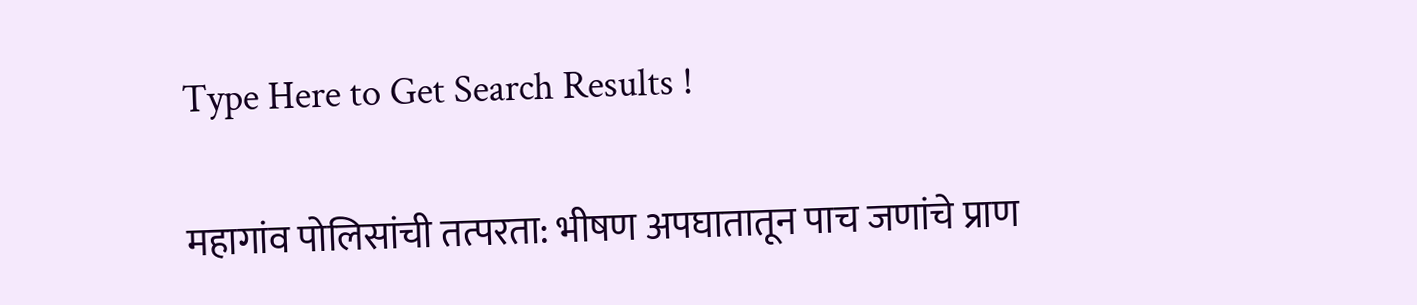Type Here to Get Search Results !

महागांव पोलिसांची तत्परता: भीषण अपघातातून पाच जणांचे प्राण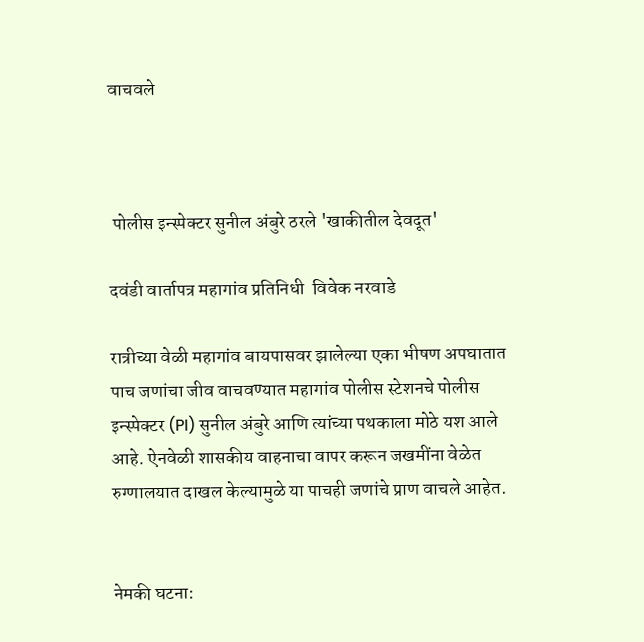वाचवले



 पोलीस इन्स्पेक्टर सुनील अंबुरे ठरले 'खाकीतील देवदूत'

दवंडी वार्तापत्र महागांव प्रतिनिधी  विवेक नरवाडे

रात्रीच्या वेळी महागांव बायपासवर झालेल्या एका भीषण अपघातात पाच जणांचा जीव वाचवण्यात महागांव पोलीस स्टेशनचे पोलीस इन्स्पेक्टर (PI) सुनील अंबुरे आणि त्यांच्या पथकाला मोठे यश आले आहे. ऐनवेळी शासकीय वाहनाचा वापर करून जखमींना वेळेत रुग्णालयात दाखल केल्यामुळे या पाचही जणांचे प्राण वाचले आहेत.


नेमकी घटना: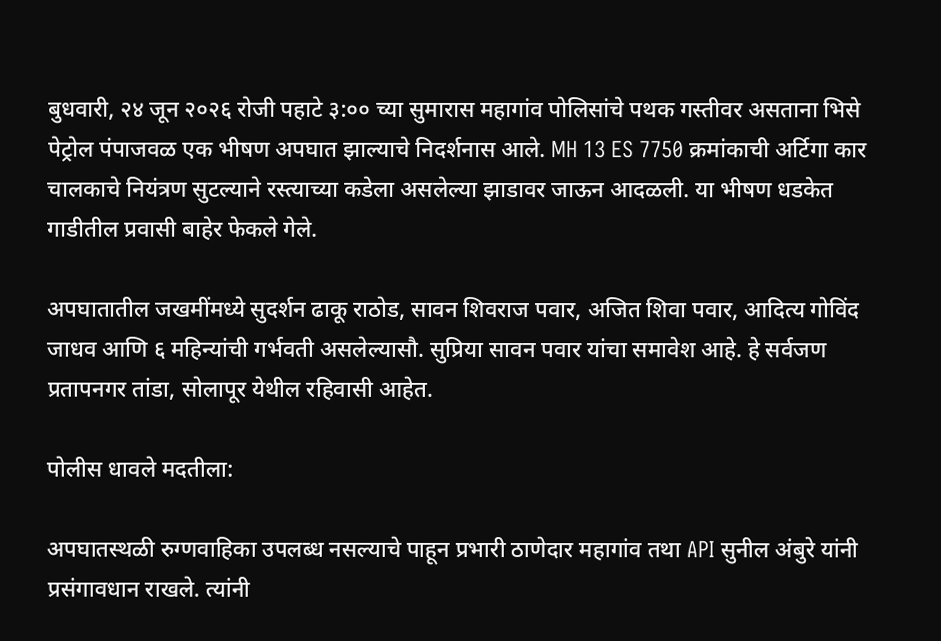बुधवारी, २४ जून २०२६ रोजी पहाटे ३:०० च्या सुमारास महागांव पोलिसांचे पथक गस्तीवर असताना भिसे पेट्रोल पंपाजवळ एक भीषण अपघात झाल्याचे निदर्शनास आले. MH 13 ES 7750 क्रमांकाची अर्टिगा कार चालकाचे नियंत्रण सुटल्याने रस्त्याच्या कडेला असलेल्या झाडावर जाऊन आदळली. या भीषण धडकेत गाडीतील प्रवासी बाहेर फेकले गेले.

अपघातातील जखमींमध्ये सुदर्शन ढाकू राठोड, सावन शिवराज पवार, अजित शिवा पवार, आदित्य गोविंद जाधव आणि ६ महिन्यांची गर्भवती असलेल्यासौ. सुप्रिया सावन पवार यांचा समावेश आहे. हे सर्वजण प्रतापनगर तांडा, सोलापूर येथील रहिवासी आहेत.

पोलीस धावले मदतीला:

अपघातस्थळी रुग्णवाहिका उपलब्ध नसल्याचे पाहून प्रभारी ठाणेदार महागांव तथा API सुनील अंबुरे यांनी प्रसंगावधान राखले. त्यांनी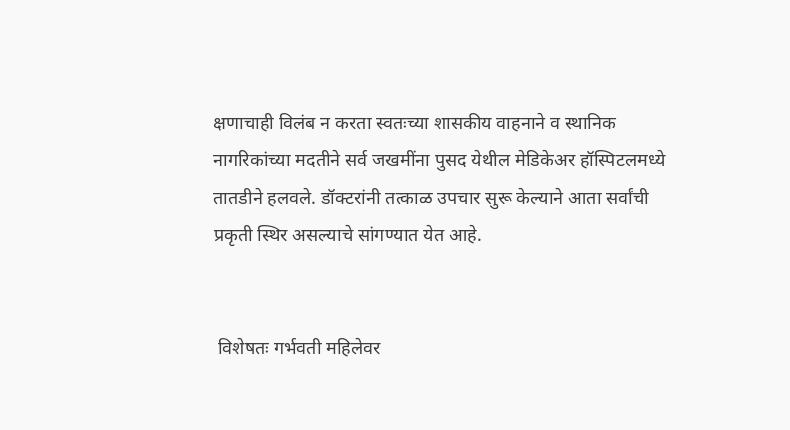क्षणाचाही विलंब न करता स्वतःच्या शासकीय वाहनाने व स्थानिक नागरिकांच्या मदतीने सर्व जखमींना पुसद येथील मेडिकेअर हॉस्पिटलमध्ये तातडीने हलवले. डॉक्टरांनी तत्काळ उपचार सुरू केल्याने आता सर्वांची प्रकृती स्थिर असल्याचे सांगण्यात येत आहे.


 विशेषतः गर्भवती महिलेवर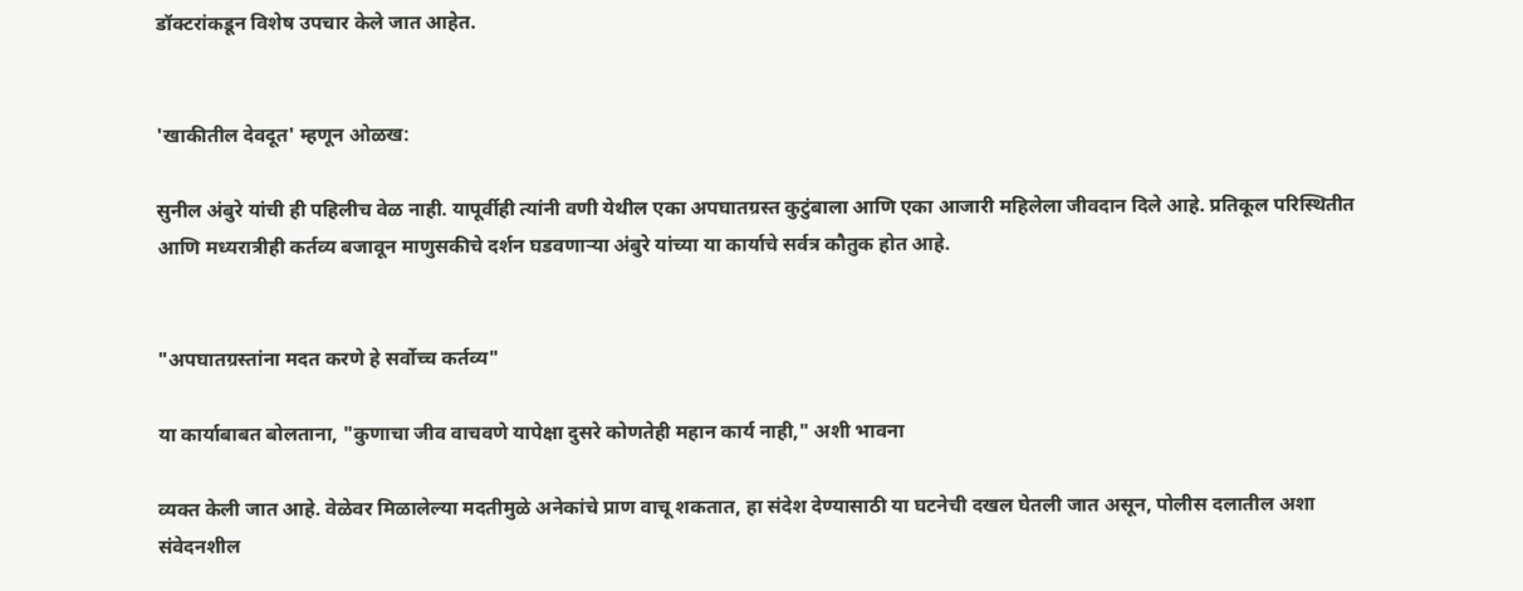डॉक्टरांकडून विशेष उपचार केले जात आहेत.


'खाकीतील देवदूत' म्हणून ओळख:

सुनील अंबुरे यांची ही पहिलीच वेळ नाही. यापूर्वीही त्यांनी वणी येथील एका अपघातग्रस्त कुटुंबाला आणि एका आजारी महिलेला जीवदान दिले आहे. प्रतिकूल परिस्थितीत आणि मध्यरात्रीही कर्तव्य बजावून माणुसकीचे दर्शन घडवणाऱ्या अंबुरे यांच्या या कार्याचे सर्वत्र कौतुक होत आहे.


"अपघातग्रस्तांना मदत करणे हे सर्वोच्च कर्तव्य"

या कार्याबाबत बोलताना, "कुणाचा जीव वाचवणे यापेक्षा दुसरे कोणतेही महान कार्य नाही," अशी भावना

व्यक्त केली जात आहे. वेळेवर मिळालेल्या मदतीमुळे अनेकांचे प्राण वाचू शकतात, हा संदेश देण्यासाठी या घटनेची दखल घेतली जात असून, पोलीस दलातील अशा संवेदनशील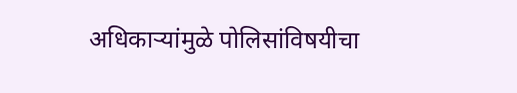अधिकाऱ्यांमुळे पोलिसांविषयीचा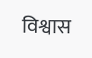विश्वास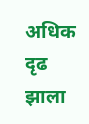अधिक दृढ झाला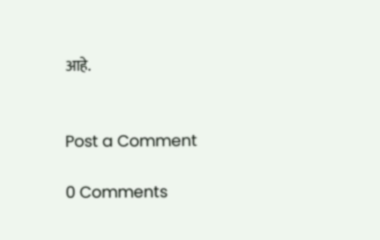आहे.


Post a Comment

0 Comments